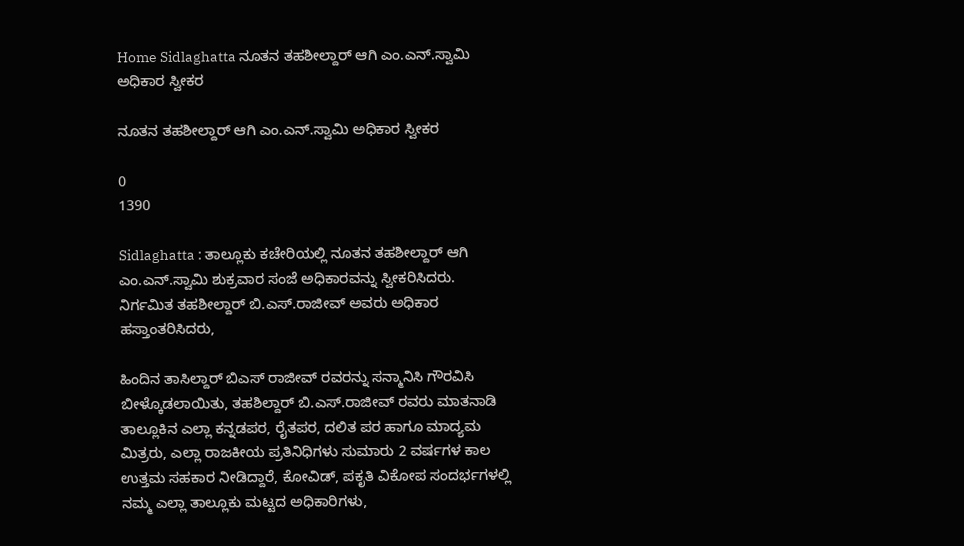Home Sidlaghatta ನೂತನ ತಹಶೀಲ್ದಾರ್ ಆಗಿ ಎಂ.ಎನ್.ಸ್ವಾಮಿ ಅಧಿಕಾರ ಸ್ವೀಕರ

ನೂತನ ತಹಶೀಲ್ದಾರ್ ಆಗಿ ಎಂ.ಎನ್.ಸ್ವಾಮಿ ಅಧಿಕಾರ ಸ್ವೀಕರ

0
1390

Sidlaghatta : ತಾಲ್ಲೂಕು ಕಚೇರಿಯಲ್ಲಿ ನೂತನ ತಹಶೀಲ್ದಾರ್ ಆಗಿ ಎಂ.ಎನ್.ಸ್ವಾಮಿ ಶುಕ್ರವಾರ ಸಂಜೆ ಅಧಿಕಾರವನ್ನು ಸ್ವೀಕರಿಸಿದರು. ನಿರ್ಗಮಿತ ತಹಶೀಲ್ದಾರ್ ಬಿ.ಎಸ್.ರಾಜೀವ್ ಅವರು ಅಧಿಕಾರ ಹಸ್ತಾಂತರಿಸಿದರು,

ಹಿಂದಿನ ತಾಸಿಲ್ದಾರ್ ಬಿಎಸ್ ರಾಜೀವ್ ರವರನ್ನು ಸನ್ಮಾನಿಸಿ ಗೌರವಿಸಿ ಬೀಳ್ಕೊಡಲಾಯಿತು, ತಹಶಿಲ್ದಾರ್ ಬಿ.ಎಸ್.ರಾಜೀವ್ ರವರು ಮಾತನಾಡಿ ತಾಲ್ಲೂಕಿನ ಎಲ್ಲಾ ಕನ್ನಡಪರ, ರೈತಪರ, ದಲಿತ ಪರ ಹಾಗೂ ಮಾದ್ಯಮ ಮಿತ್ರರು, ಎಲ್ಲಾ ರಾಜಕೀಯ ಪ್ರತಿನಿಧಿಗಳು ಸುಮಾರು 2 ವರ್ಷಗಳ ಕಾಲ ಉತ್ತಮ ಸಹಕಾರ ನೀಡಿದ್ದಾರೆ, ಕೋವಿಡ್, ಪಕೃತಿ ವಿಕೋಪ ಸಂದರ್ಭಗಳಲ್ಲಿ ನಮ್ಮ ಎಲ್ಲಾ ತಾಲ್ಲೂಕು ಮಟ್ಟದ ಅಧಿಕಾರಿಗಳು,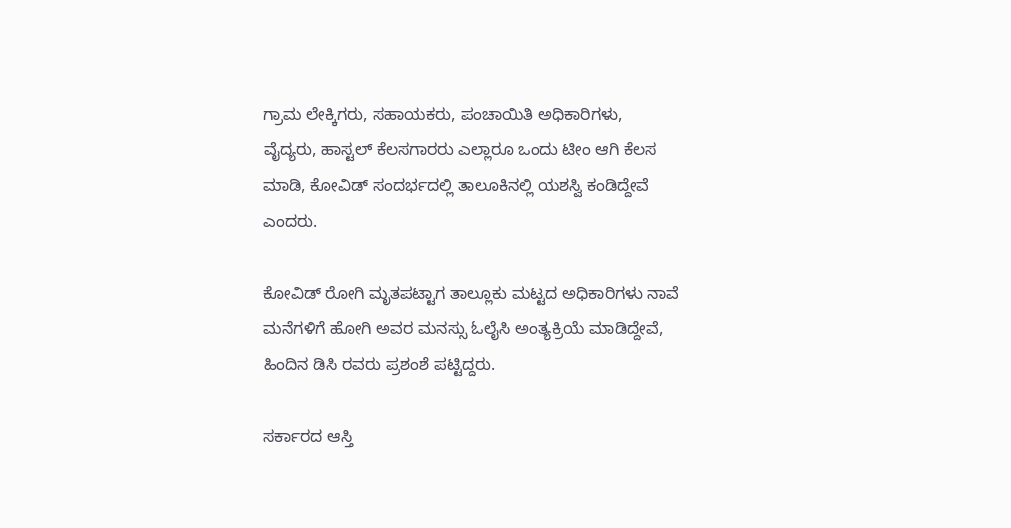ಗ್ರಾಮ ಲೇಕ್ಕಿಗರು, ಸಹಾಯಕರು, ಪಂಚಾಯಿತಿ ಅಧಿಕಾರಿಗಳು, ವೈದ್ಯರು, ಹಾಸ್ಟಲ್ ಕೆಲಸಗಾರರು ಎಲ್ಲಾರೂ ಒಂದು ಟೀಂ ಆಗಿ ಕೆಲಸ ಮಾಡಿ, ಕೋವಿಡ್ ಸಂದರ್ಭದಲ್ಲಿ ತಾಲೂಕಿನಲ್ಲಿ ಯಶಸ್ವಿ ಕಂಡಿದ್ದೇವೆ ಎಂದರು.

ಕೋವಿಡ್ ರೋಗಿ ಮೃತಪಟ್ಟಾಗ ತಾಲ್ಲೂಕು ಮಟ್ಟದ ಅಧಿಕಾರಿಗಳು ನಾವೆ ಮನೆಗಳಿಗೆ ಹೋಗಿ ಅವರ ಮನಸ್ಸು ಓಲೈಸಿ ಅಂತ್ಯಕ್ರಿಯೆ ಮಾಡಿದ್ದೇವೆ, ಹಿಂದಿನ ಡಿಸಿ ರವರು ಪ್ರಶಂಶೆ ಪಟ್ಟಿದ್ದರು.

ಸರ್ಕಾರದ ಆಸ್ತಿ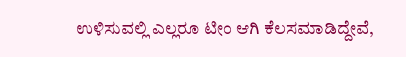ಉಳಿಸುವಲ್ಲಿ ಎಲ್ಲರೂ ಟೀಂ ಆಗಿ ಕೆಲಸಮಾಡಿದ್ದೇವೆ,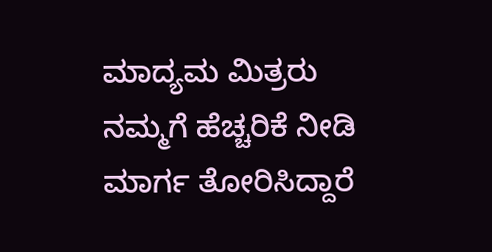ಮಾದ್ಯಮ ಮಿತ್ರರು ನಮ್ಮಗೆ ಹೆಚ್ಚರಿಕೆ ನೀಡಿ ಮಾರ್ಗ ತೋರಿಸಿದ್ದಾರೆ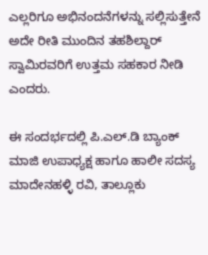ಎಲ್ಲರಿಗೂ ಅಭಿನಂದನೆಗಳನ್ನು ಸಲ್ಲಿಸುತ್ತೇನೆ ಅದೇ ರೀತಿ ಮುಂದಿನ ತಹಶಿಲ್ದಾರ್ ಸ್ವಾಮಿರವರಿಗೆ ಉತ್ತಮ ಸಹಕಾರ ನೀಡಿ ಎಂದರು.

ಈ ಸಂದರ್ಭದಲ್ಲಿ ಪಿ.ಎಲ್.ಡಿ ಬ್ಯಾಂಕ್ ಮಾಜಿ ಉಪಾಧ್ಯಕ್ಷ ಹಾಗೂ ಹಾಲೀ ಸದಸ್ಯ ಮಾದೇನಹಳ್ಳಿ ರವಿ, ತಾಲ್ಲೂಕು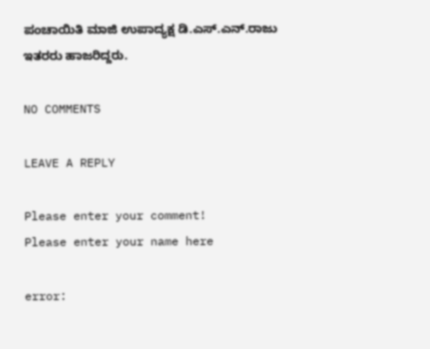ಪಂಚಾಯಿತಿ ಮಾಜಿ ಉಪಾದ್ಯಕ್ಷ ಡಿ.ಎಸ್.ಎನ್.ರಾಜು ಇತರರು ಹಾಜರಿದ್ದರು.

NO COMMENTS

LEAVE A REPLY

Please enter your comment!
Please enter your name here

error: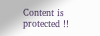Content is protected !!